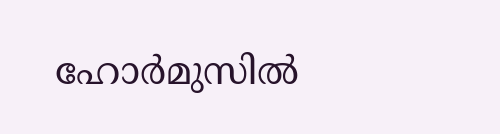ഹോർമുസിൽ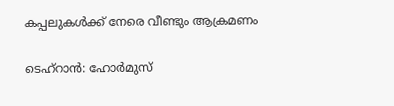കപ്പലുകൾക്ക് നേരെ വീണ്ടും ആക്രമണം

ടെഹ്റാൻ: ഹോർമുസ്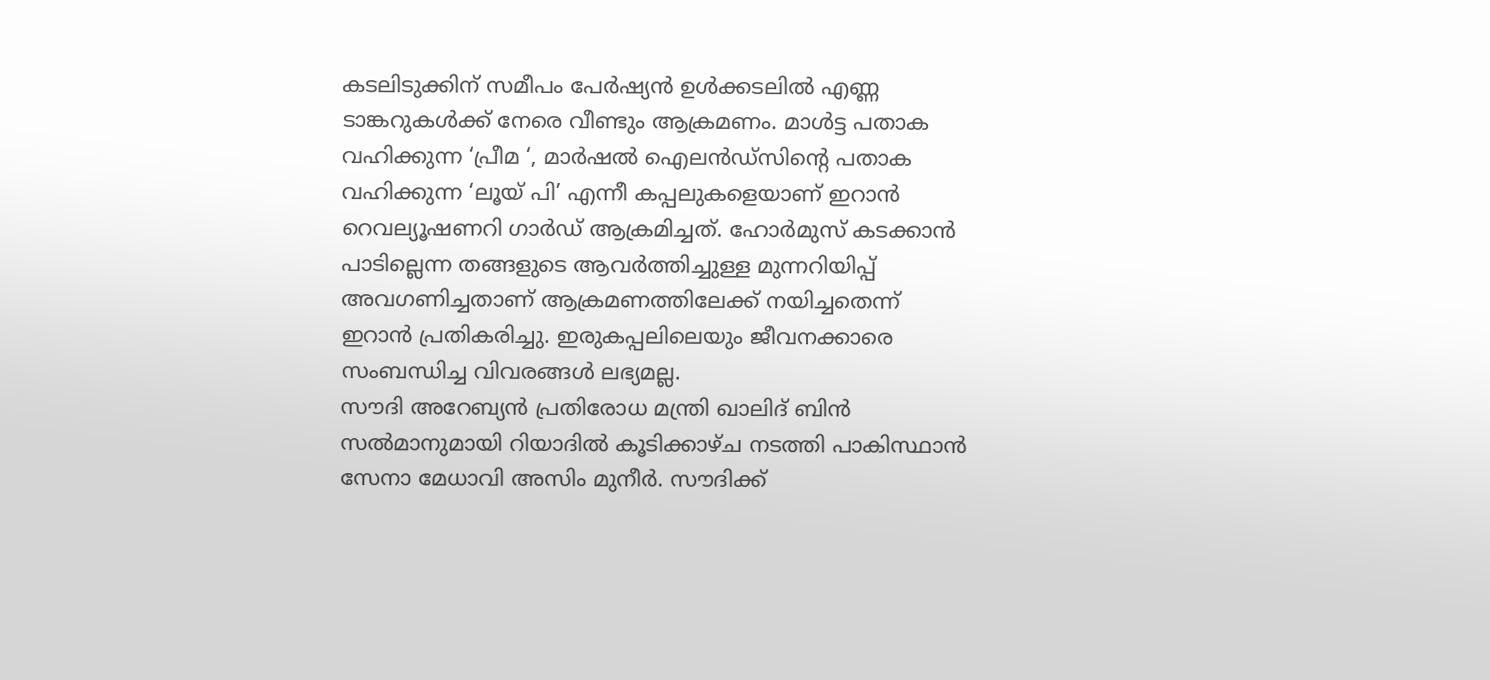കടലിടുക്കിന് സമീപം പേർഷ്യൻ ഉൾക്കടലിൽ എണ്ണ ടാങ്കറുകൾക്ക് നേരെ വീണ്ടും ആക്രമണം. മാൾട്ട പതാക വഹിക്കുന്ന ‘പ്രീമ ‘, മാർഷൽ ഐലൻഡ്സിന്റെ പതാക വഹിക്കുന്ന ‘ലൂയ് പി’ എന്നീ കപ്പലുകളെയാണ് ഇറാൻ റെവല്യൂഷണറി ഗാർഡ് ആക്രമിച്ചത്. ഹോർമുസ് കടക്കാൻ പാടില്ലെന്ന തങ്ങളുടെ ആവർത്തിച്ചുള്ള മുന്നറിയിപ്പ് അവഗണിച്ചതാണ് ആക്രമണത്തിലേക്ക് നയിച്ചതെന്ന് ഇറാൻ പ്രതികരിച്ചു. ഇരുകപ്പലിലെയും ജീവനക്കാരെ സംബന്ധിച്ച വിവരങ്ങൾ ലഭ്യമല്ല.
സൗദി അറേബ്യൻ പ്രതിരോധ മന്ത്രി ഖാലിദ് ബിൻ സൽമാനുമായി റിയാദിൽ കൂടിക്കാഴ്ച നടത്തി പാകിസ്ഥാൻ സേനാ മേധാവി അസിം മുനീർ. സൗദിക്ക്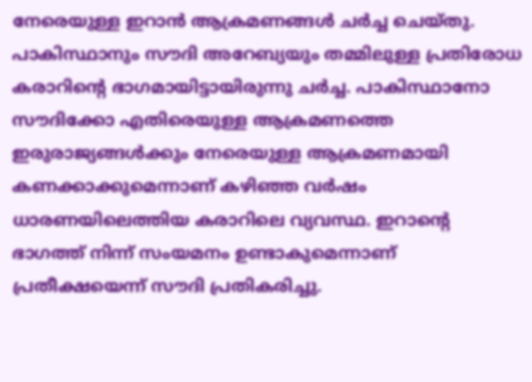നേരെയുള്ള ഇറാൻ ആക്രമണങ്ങൾ ചർച്ച ചെയ്തു. പാകിസ്ഥാനും സൗദി അറേബ്യയും തമ്മിലുള്ള പ്രതിരോധ കരാറിന്റെ ഭാഗമായിട്ടായിരുന്നു ചർച്ച. പാകിസ്ഥാനോ സൗദിക്കോ എതിരെയുള്ള ആക്രമണത്തെ ഇരുരാജ്യങ്ങൾക്കും നേരെയുള്ള ആക്രമണമായി കണക്കാക്കുമെന്നാണ് കഴിഞ്ഞ വർഷം ധാരണയിലെത്തിയ കരാറിലെ വ്യവസ്ഥ. ഇറാന്റെ ഭാഗത്ത് നിന്ന് സംയമനം ഉണ്ടാകുമെന്നാണ് പ്രതീക്ഷയെന്ന് സൗദി പ്രതികരിച്ചു.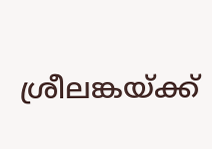ശ്രീലങ്കയ്ക്ക്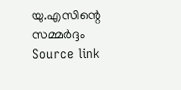യു.എസിന്റെ സമ്മർദ്ദം
Source link